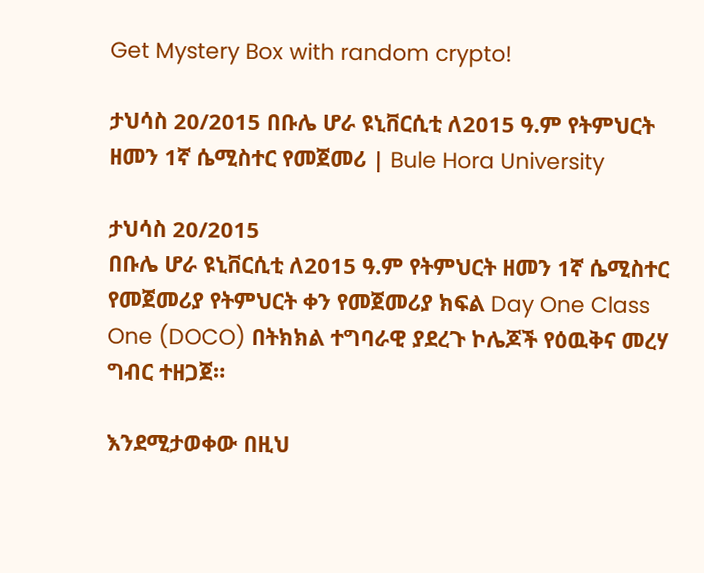Get Mystery Box with random crypto!

ታህሳስ 20/2015 በቡሌ ሆራ ዩኒቨርሲቲ ለ2015 ዓ.ም የትምህርት ዘመን 1ኛ ሴሚስተር የመጀመሪ | Bule Hora University

ታህሳስ 20/2015
በቡሌ ሆራ ዩኒቨርሲቲ ለ2015 ዓ.ም የትምህርት ዘመን 1ኛ ሴሚስተር የመጀመሪያ የትምህርት ቀን የመጀመሪያ ክፍል Day One Class One (DOCO) በትክክል ተግባራዊ ያደረጉ ኮሌጆች የዕዉቅና መረሃ ግብር ተዘጋጀ።

እንደሚታወቀው በዚህ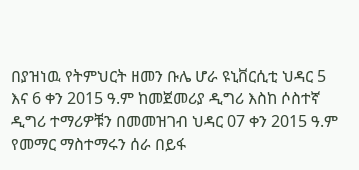በያዝነዉ የትምህርት ዘመን ቡሌ ሆራ ዩኒቨርሲቲ ህዳር 5 እና 6 ቀን 2015 ዓ.ም ከመጀመሪያ ዲግሪ እስከ ሶስተኛ ዲግሪ ተማሪዎቹን በመመዝገብ ህዳር 07 ቀን 2015 ዓ.ም የመማር ማስተማሩን ሰራ በይፋ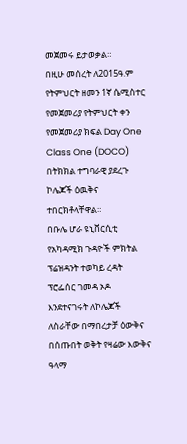መጀመሩ ይታወቃል።
በዚሁ መሰረት ለ2015ዓ.ም የትምህርት ዘመን 1ኛ ሴሚስተር የመጀመሪያ የትምህርት ቀን የመጀመሪያ ክፍል Day One Class One (DOCO) በትክክል ተግባራዊ ያደረጉ ኮሌጆች ዕዉቅና ተበርክቶላቸዋል።
በቡሌ ሆራ ዩኒቨርሲቲ የአካዳሚክ ጉዳዮች ምክትል ፕሬዝዳንት ተወካይ ረዳት ፕሮፌሰር ገመዳ ኦዶ እንደተናገሩት ለኮሌጆች ለስራቸው በማበረታቻ ዕውቅና በሰጡበት ወቅት የዛሬው እውቅና ዓላማ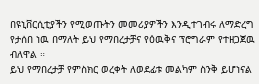በዩኒቨርሲቲያችን የሚወጡትን መመሪያዎችን እንዲተገብሩ ለማድረግ የታሰበ ነዉ በማለት ይህ የማበረታቻና የዕዉቅና ፕሮግራም የተዘጋጀዉ ብለዋል ።
ይህ የማበረታቻ የምስክር ወረቀት ለወደፊቱ መልካም ስንቅ ይሆነናል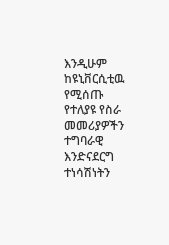እንዲሁም ከዩኒቨርሲቲዉ የሚሰጡ የተለያዩ የስራ መመሪያዎችን ተግባራዊ እንድናደርግ ተነሳሽነትን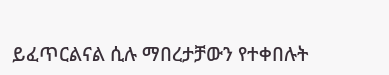ይፈጥርልናል ሲሉ ማበረታቻውን የተቀበሉት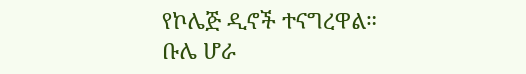የኮሌጅ ዲኖች ተናግረዋል።
ቡሌ ሆራ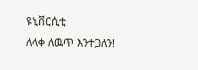ዩኒቨርሲቲ
ለላቀ ለዉጥ እንተጋለን!